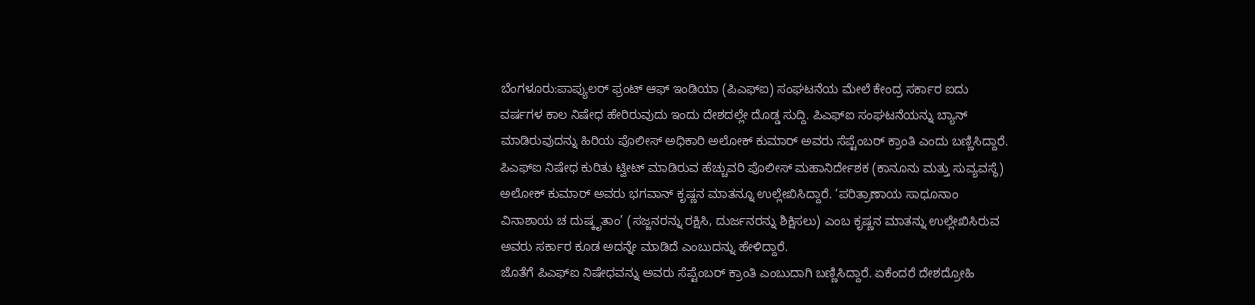ಬೆಂಗಳೂರು:ಪಾಪ್ಯುಲರ್ ಫ್ರಂಟ್ ಆಫ್ ಇಂಡಿಯಾ (ಪಿಎಫ್ಐ) ಸಂಘಟನೆಯ ಮೇಲೆ ಕೇಂದ್ರ ಸರ್ಕಾರ ಐದು ವರ್ಷಗಳ ಕಾಲ ನಿಷೇಧ ಹೇರಿರುವುದು ಇಂದು ದೇಶದಲ್ಲೇ ದೊಡ್ಡ ಸುದ್ದಿ. ಪಿಎಫ್ಐ ಸಂಘಟನೆಯನ್ನು ಬ್ಯಾನ್ ಮಾಡಿರುವುದನ್ನು ಹಿರಿಯ ಪೊಲೀಸ್ ಅಧಿಕಾರಿ ಅಲೋಕ್ ಕುಮಾರ್ ಅವರು ಸೆಪ್ಟೆಂಬರ್ ಕ್ರಾಂತಿ ಎಂದು ಬಣ್ಣಿಸಿದ್ದಾರೆ.
ಪಿಎಫ್ಐ ನಿಷೇಧ ಕುರಿತು ಟ್ವೀಟ್ ಮಾಡಿರುವ ಹೆಚ್ಚುವರಿ ಪೊಲೀಸ್ ಮಹಾನಿರ್ದೇಶಕ (ಕಾನೂನು ಮತ್ತು ಸುವ್ಯವಸ್ಥೆ) ಅಲೋಕ್ ಕುಮಾರ್ ಅವರು ಭಗವಾನ್ ಕೃಷ್ಣನ ಮಾತನ್ನೂ ಉಲ್ಲೇಖಿಸಿದ್ದಾರೆ. ‘ಪರಿತ್ರಾಣಾಯ ಸಾಧೂನಾಂ ವಿನಾಶಾಯ ಚ ದುಷ್ಕೃತಾಂ’ (ಸಜ್ಜನರನ್ನು ರಕ್ಷಿಸಿ, ದುರ್ಜನರನ್ನು ಶಿಕ್ಷಿಸಲು) ಎಂಬ ಕೃಷ್ಣನ ಮಾತನ್ನು ಉಲ್ಲೇಖಿಸಿರುವ ಅವರು ಸರ್ಕಾರ ಕೂಡ ಅದನ್ನೇ ಮಾಡಿದೆ ಎಂಬುದನ್ನು ಹೇಳಿದ್ದಾರೆ.
ಜೊತೆಗೆ ಪಿಎಫ್ಐ ನಿಷೇಧವನ್ನು ಅವರು ಸೆಪ್ಟೆಂಬರ್ ಕ್ರಾಂತಿ ಎಂಬುದಾಗಿ ಬಣ್ಣಿಸಿದ್ದಾರೆ. ಏಕೆಂದರೆ ದೇಶದ್ರೋಹಿ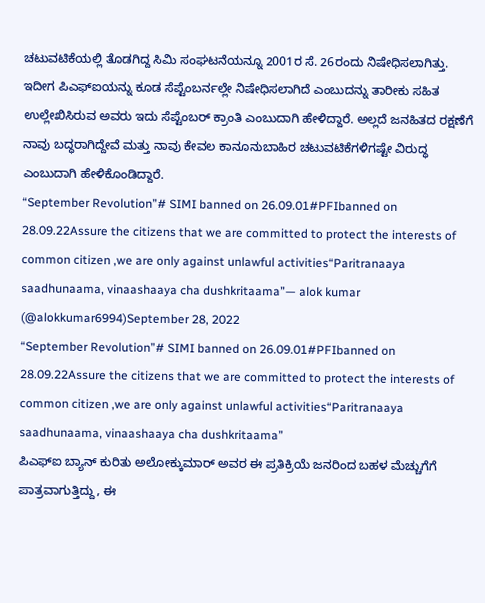ಚಟುವಟಿಕೆಯಲ್ಲಿ ತೊಡಗಿದ್ದ ಸಿಮಿ ಸಂಘಟನೆಯನ್ನೂ 2001ರ ಸೆ. 26ರಂದು ನಿಷೇಧಿಸಲಾಗಿತ್ತು. ಇದೀಗ ಪಿಎಫ್ಐಯನ್ನು ಕೂಡ ಸೆಪ್ಟೆಂಬರ್ನಲ್ಲೇ ನಿಷೇಧಿಸಲಾಗಿದೆ ಎಂಬುದನ್ನು ತಾರೀಕು ಸಹಿತ ಉಲ್ಲೇಖಿಸಿರುವ ಅವರು ಇದು ಸೆಪ್ಟೆಂಬರ್ ಕ್ರಾಂತಿ ಎಂಬುದಾಗಿ ಹೇಳಿದ್ದಾರೆ. ಅಲ್ಲದೆ ಜನಹಿತದ ರಕ್ಷಣೆಗೆ ನಾವು ಬದ್ಧರಾಗಿದ್ದೇವೆ ಮತ್ತು ನಾವು ಕೇವಲ ಕಾನೂನುಬಾಹಿರ ಚಟುವಟಿಕೆಗಳಿಗಷ್ಟೇ ವಿರುದ್ಧ ಎಂಬುದಾಗಿ ಹೇಳಿಕೊಂಡಿದ್ದಾರೆ.
“September Revolution”# SIMI banned on 26.09.01#PFIbanned on 28.09.22Assure the citizens that we are committed to protect the interests of common citizen ,we are only against unlawful activities“Paritranaaya saadhunaama, vinaashaaya cha dushkritaama”— alok kumar (@alokkumar6994)September 28, 2022
“September Revolution”# SIMI banned on 26.09.01#PFIbanned on 28.09.22Assure the citizens that we are committed to protect the interests of common citizen ,we are only against unlawful activities“Paritranaaya saadhunaama, vinaashaaya cha dushkritaama”
ಪಿಎಫ್ಐ ಬ್ಯಾನ್ ಕುರಿತು ಅಲೋಕ್ಕುಮಾರ್ ಅವರ ಈ ಪ್ರತಿಕ್ರಿಯೆ ಜನರಿಂದ ಬಹಳ ಮೆಚ್ಚುಗೆಗೆ ಪಾತ್ರವಾಗುತ್ತಿದ್ದು, ಈ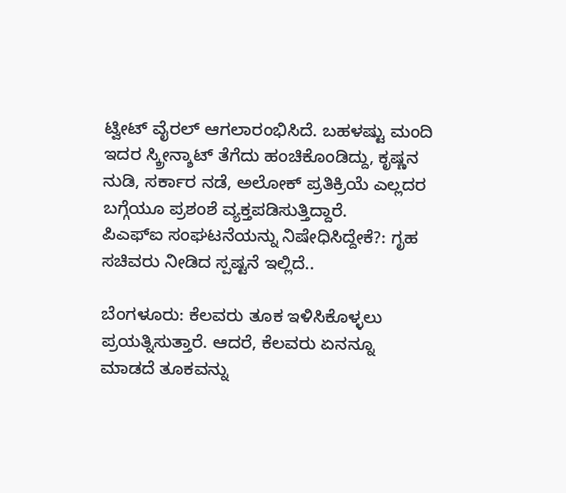ಟ್ವೀಟ್ ವೈರಲ್ ಆಗಲಾರಂಭಿಸಿದೆ. ಬಹಳಷ್ಟು ಮಂದಿ ಇದರ ಸ್ಕ್ರೀನ್ಶಾಟ್ ತೆಗೆದು ಹಂಚಿಕೊಂಡಿದ್ದು, ಕೃಷ್ಣನ ನುಡಿ, ಸರ್ಕಾರ ನಡೆ, ಅಲೋಕ್ ಪ್ರತಿಕ್ರಿಯೆ ಎಲ್ಲದರ ಬಗ್ಗೆಯೂ ಪ್ರಶಂಶೆ ವ್ಯಕ್ತಪಡಿಸುತ್ತಿದ್ದಾರೆ.
ಪಿಎಫ್ಐ ಸಂಘಟನೆಯನ್ನು ನಿಷೇಧಿಸಿದ್ದೇಕೆ?: ಗೃಹ ಸಚಿವರು ನೀಡಿದ ಸ್ಪಷ್ಟನೆ ಇಲ್ಲಿದೆ..

ಬೆಂಗಳೂರು: ಕೆಲವರು ತೂಕ ಇಳಿಸಿಕೊಳ್ಳಲು ಪ್ರಯತ್ನಿಸುತ್ತಾರೆ. ಆದರೆ, ಕೆಲವರು ಏನನ್ನೂ ಮಾಡದೆ ತೂಕವನ್ನು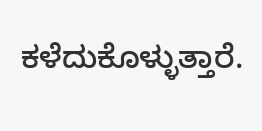ಕಳೆದುಕೊಳ್ಳುತ್ತಾರೆ.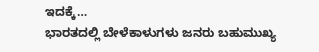ಇದಕ್ಕೆ…
ಭಾರತದಲ್ಲಿ ಬೇಳೆಕಾಳುಗಳು ಜನರು ಬಹುಮುಖ್ಯ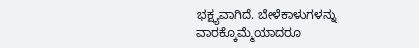ಭಕ್ಷ್ಯವಾಗಿದೆ. ಬೇಳೆಕಾಳುಗಳನ್ನು ವಾರಕ್ಕೊಮ್ಮೆಯಾದರೂ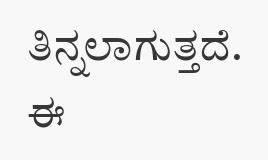ತಿನ್ನಲಾಗುತ್ತದೆ. ಈ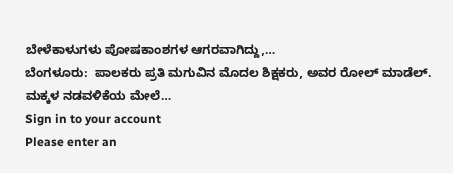ಬೇಳೆಕಾಳುಗಳು ಪೋಷಕಾಂಶಗಳ ಆಗರವಾಗಿದ್ದು,…
ಬೆಂಗಳೂರು:  ಪಾಲಕರು ಪ್ರತಿ ಮಗುವಿನ ಮೊದಲ ಶಿಕ್ಷಕರು, ಅವರ ರೋಲ್ ಮಾಡೆಲ್. ಮಕ್ಕಳ ನಡವಳಿಕೆಯ ಮೇಲೆ…
Sign in to your account
Please enter an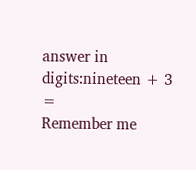answer in digits:nineteen + 3 =
Remember me